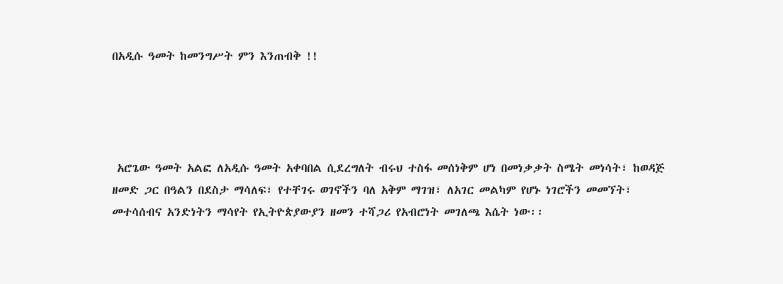በአዲሱ ዓመት ከመንግሥት ምን እንጠብቅ !!




 አሮጌው ዓመት አልፎ ለአዲሱ ዓመት አቀባበል ሲደረግለት ብሩህ ተስፋ መሰነቅም ሆነ በመነቃቃት ስሜት መነሳት፣ ከወዳጅ ዘመድ ጋር በዓልን በደስታ ማሳለፍ፣ የተቸገሩ ወገኖችን ባለ አቅም ማገዝ፣ ለአገር መልካም የሆኑ ነገሮችን መመኘት፣ መተሳሰብና አንድነትን ማሳየት የኢትዮጵያውያን ዘመን ተሻጋሪ የአብሮነት መገለጫ እሴት ነው፡፡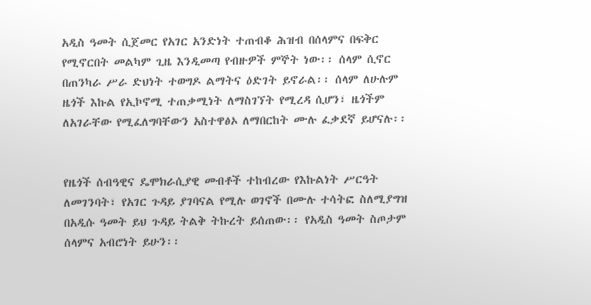አዲስ ዓመት ሲጀመር የአገር አንድነት ተጠብቆ ሕዝብ በሰላምና በፍቅር የሚኖርበት መልካም ጊዜ እንዲመጣ የብዙዎች ምኞት ነው፡፡ ሰላም ሲኖር በጠንካራ ሥራ ድህነት ተወግዶ ልማትና ዕድገት ይኖራል፡፡ ሰላም ለሁሉም ዜጎች እኩል የኢኮኖሚ ተጠቃሚነት ለማስገኘት የሚረዳ ሲሆን፣ ዜጎችም ለአገራቸው የሚፈለግባቸውን አስተዋፅኦ ለማበርከት ሙሉ ፈቃደኛ ይሆናሉ፡፡


የዜጎች ሰብዓዊና ዴሞክራሲያዊ መብቶች ተከብረው የእኩልነት ሥርዓት ለመገንባት፣ የአገር ጉዳይ ያገባናል የሚሉ ወገኖች በሙሉ ተሳትፎ ስለሚያግዝ በአዲሱ ዓመት ይህ ጉዳይ ትልቅ ትኩረት ይሰጠው፡፡ የአዲስ ዓመት ስጦታም ሰላምና አብሮነት ይሁን፡፡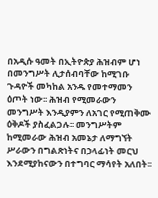በአዲሱ ዓመት በኢትዮጵያ ሕዝብም ሆነ በመንግሥት ሊታሰብባቸው ከሚገቡ ጉዳዮች መካከል አንዱ የመተማመን ዕጦት ነው፡፡ ሕዝብ የሚመራውን መንግሥት እንዲያምን ለአገር የሚጠቅሙ ዕቅዶች ያስፈልጋሉ፡፡ መንግሥትም ከሚመራው ሕዝብ አመኔታ ለማግኘት ሥራውን በግልጽነትና በኃላፊነት መርህ እንደሚያከናውን በተግባር ማሳየት አለበት፡፡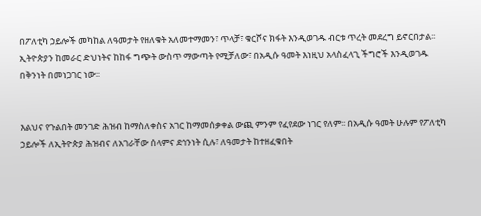በፖለቲካ ኃይሎች መካከል ለዓመታት የዘለቁት አለመተማመን፣ ጥላቻ፣ ቁርሾና ክፋት እንዲወገዱ ብርቱ ጥረት መደረግ ይኖርበታል፡፡ ኢትዮጵያን ከመራር ድህነትና ከከፋ ግጭት ውስጥ ማውጣት የሚቻለው፣ በአዲሱ ዓመት እነዚህ አላስፈላጊ ችግሮች እንዲወገዱ በቅንነት በመነጋገር ነው፡፡


እልህና የጉልበት መንገድ ሕዝብ ከማስለቀስና አገር ከማመሰቃቀል ውጪ ምንም የፈየደው ነገር የለም፡፡ በአዲሱ ዓመት ሁሉም የፖለቲካ ኃይሎች ለኢትዮጵያ ሕዝብና ለአገራቸው ሰላምና ደኅንነት ሲሉ፣ ለዓመታት ከተዘፈቁበት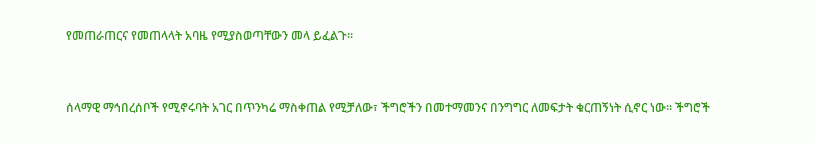የመጠራጠርና የመጠላላት አባዜ የሚያስወጣቸውን መላ ይፈልጉ፡፡


ሰላማዊ ማኅበረሰቦች የሚኖሩባት አገር በጥንካሬ ማስቀጠል የሚቻለው፣ ችግሮችን በመተማመንና በንግግር ለመፍታት ቁርጠኝነት ሲኖር ነው፡፡ ችግሮች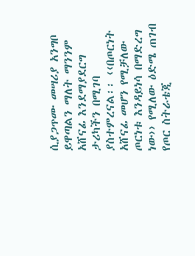ሲያጋጥሙ መሣሪያ አንግቦ ይዋጣልን ማለት ማንንም አሸናፊ እንደማያደርግ ታሪካችን በሚገባ ያስተምረናል፡፡ ‹‹በጦርነት አሸናፊ መሆን የሚቻለው ጦርነቱ እንዳይነሳ በማድረግ ነው›› የሚለው ዕድሜ ጠገብ የጦር ስትራቴጂ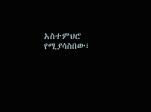አስተምህሮ የሚያሳስበው፣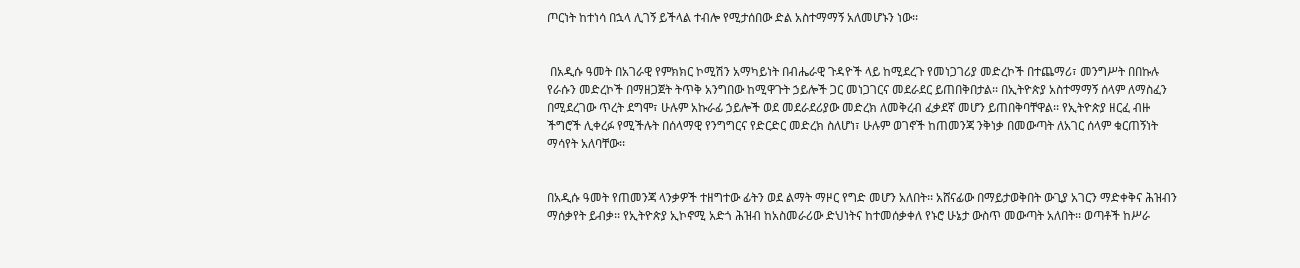ጦርነት ከተነሳ በኋላ ሊገኝ ይችላል ተብሎ የሚታሰበው ድል አስተማማኝ አለመሆኑን ነው፡፡


 በአዲሱ ዓመት በአገራዊ የምክክር ኮሚሽን አማካይነት በብሔራዊ ጉዳዮች ላይ ከሚደረጉ የመነጋገሪያ መድረኮች በተጨማሪ፣ መንግሥት በበኩሉ የራሱን መድረኮች በማዘጋጀት ትጥቅ አንግበው ከሚዋጉት ኃይሎች ጋር መነጋገርና መደራደር ይጠበቅበታል፡፡ በኢትዮጵያ አስተማማኝ ሰላም ለማስፈን በሚደረገው ጥረት ደግሞ፣ ሁሉም አኩራፊ ኃይሎች ወደ መደራደሪያው መድረክ ለመቅረብ ፈቃደኛ መሆን ይጠበቅባቸዋል፡፡ የኢትዮጵያ ዘርፈ ብዙ ችግሮች ሊቀረፉ የሚችሉት በሰላማዊ የንግግርና የድርድር መድረክ ስለሆነ፣ ሁሉም ወገኖች ከጠመንጃ ንቅነቃ በመውጣት ለአገር ሰላም ቁርጠኝነት ማሳየት አለባቸው፡፡


በአዲሱ ዓመት የጠመንጃ ላንቃዎች ተዘግተው ፊትን ወደ ልማት ማዞር የግድ መሆን አለበት፡፡ አሸናፊው በማይታወቅበት ውጊያ አገርን ማድቀቅና ሕዝብን ማሰቃየት ይብቃ፡፡ የኢትዮጵያ ኢኮኖሚ አድጎ ሕዝብ ከአስመራሪው ድህነትና ከተመሰቃቀለ የኑሮ ሁኔታ ውስጥ መውጣት አለበት፡፡ ወጣቶች ከሥራ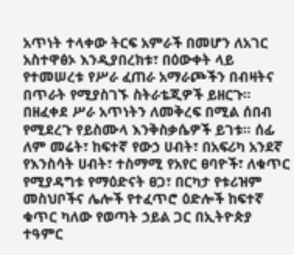አጥነት ተላቀው ትርፍ አምራች በመሆን ለአገር አስተዋፅኦ እንዲያበረክቱ፣ በዕውቀት ላይ የተመሠረቱ የሥራ ፈጠራ አማራጮችን በብዛትና በጥራት የሚያስገኙ ስትራቴጂዎች ይዘርጉ፡፡ በዘፈቀደ ሥራ አጥነትን ለመቅረፍ በሚል ሰበብ የሚደረጉ የይስሙላ እንቅስቃሴዎች ይገቱ፡፡ ሰፊ ለም መሬት፣ ከፍተኛ የውኃ ሀብት፣ በአፍሪካ አንደኛ የእንስሳት ሀብት፣ ተስማሚ የአየር ፀባዮች፣ ለቁጥር የሚያዳግቱ የማዕድናት ፀጋ፣ በርካታ የቱሪዝም መስህቦችና ሌሎች የተፈጥሮ ዕድሎች ከፍተኛ ቁጥር ካለው የወጣት ኃይል ጋር በኢትዮጵያ ተዓምር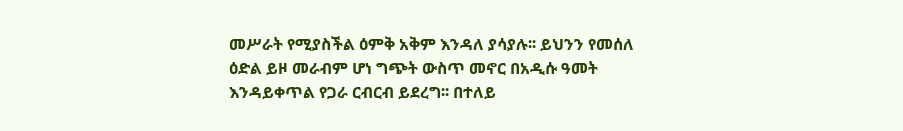መሥራት የሚያስችል ዕምቅ አቅም እንዳለ ያሳያሉ፡፡ ይህንን የመሰለ ዕድል ይዞ መራብም ሆነ ግጭት ውስጥ መኖር በአዲሱ ዓመት እንዳይቀጥል የጋራ ርብርብ ይደረግ፡፡ በተለይ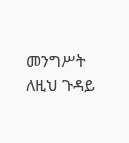መንግሥት ለዚህ ጉዳይ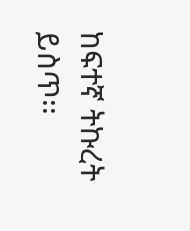ከፍተኛ ትኩረት ይስጥ፡፡